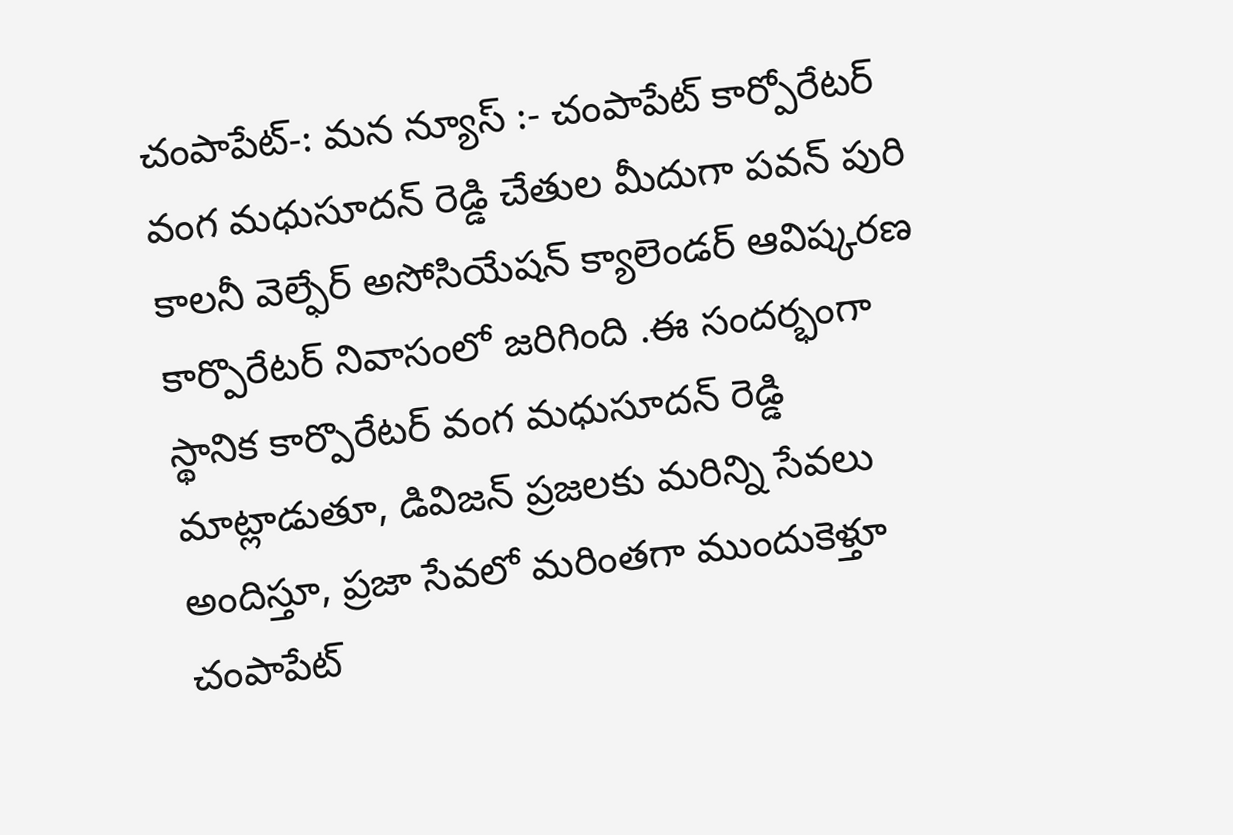చంపాపేట్-: మన న్యూస్ :- చంపాపేట్ కార్పోరేటర్ వంగ మధుసూదన్ రెడ్డి చేతుల మీదుగా పవన్ పురి కాలనీ వెల్ఫేర్ అసోసియేషన్ క్యాలెండర్ ఆవిష్కరణ కార్పొరేటర్ నివాసంలో జరిగింది .ఈ సందర్భంగా స్థానిక కార్పొరేటర్ వంగ మధుసూదన్ రెడ్డి మాట్లాడుతూ, డివిజన్ ప్రజలకు మరిన్ని సేవలు అందిస్తూ, ప్రజా సేవలో మరింతగా ముందుకెళ్తూ చంపాపేట్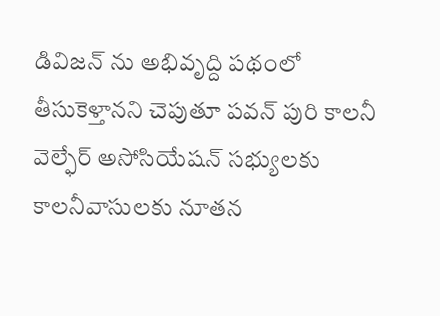డివిజన్ ను అభివృద్ది పథంలో తీసుకెళ్తానని చెపుతూ పవన్ పురి కాలనీ వెల్ఫేర్ అసోసియేషన్ సభ్యులకు కాలనీవాసులకు నూతన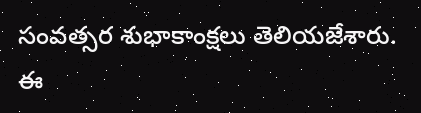సంవత్సర శుభాకాంక్షలు తెలియజేశారు. ఈ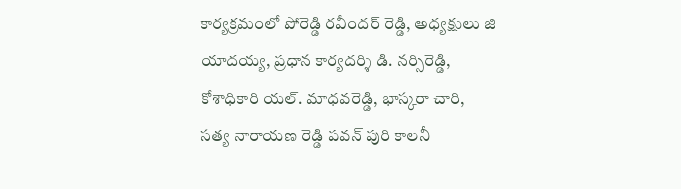కార్యక్రమంలో పోరెడ్డి రవీందర్ రెడ్డి, అధ్యక్షులు జి యాదయ్య, ప్రధాన కార్యదర్శి డి. నర్సిరెడ్డి, కోశాధికారి యల్. మాధవరెడ్డి, భాస్కరా చారి, సత్య నారాయణ రెడ్డి పవన్ పురి కాలనీ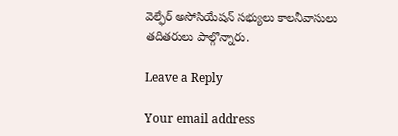వెల్ఫేర్ అసోసియేషన్ సభ్యులు కాలనీవాసులు తదితరులు పాల్గొన్నారు.

Leave a Reply

Your email address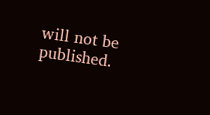will not be published.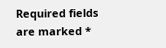Required fields are marked *